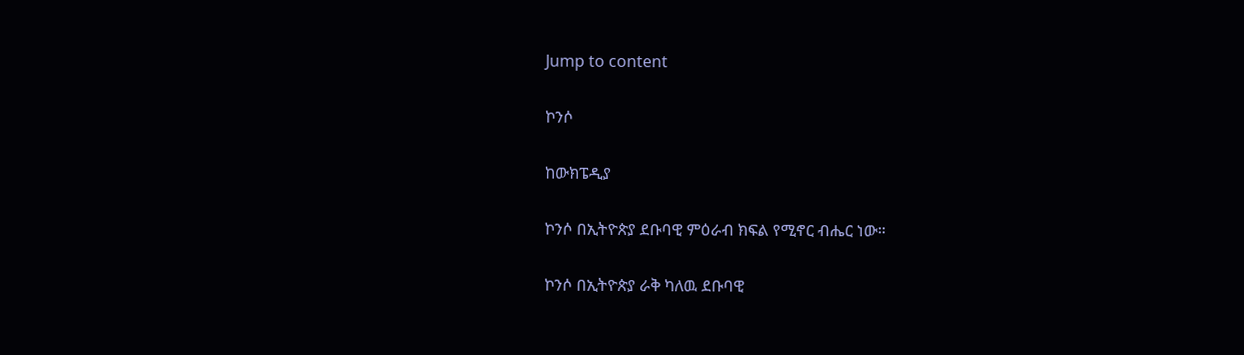Jump to content

ኮንሶ

ከውክፔዲያ

ኮንሶ በኢትዮጵያ ደቡባዊ ምዕራብ ክፍል የሚኖር ብሔር ነው።

ኮንሶ በኢትዮጵያ ራቅ ካለዉ ደቡባዊ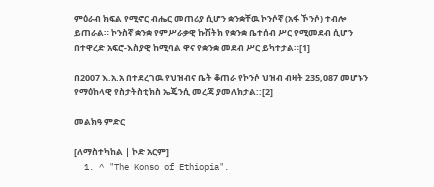ምዕራብ ክፍል የሚኖር ብሔር መጠሪያ ሲሆን ቋንቋቸዉ ኮንሶኛ (አፋ ኾንሶ) ተብሎ ይጠራል። ኮንስኛ ቋንቋ የምሥራቃዊ ኩሽትክ የቋንቋ ቤተሰብ ሥር የሚመደብ ሲሆን በተዋረድ አፍሮ-እስያዊ ከሚባል ዋና የቋንቋ መደብ ሥር ይካተታል።[1]

በ2007 እ.አ.አ በተደረገዉ የህዝብና ቤት ቆጠራ የኮንሶ ህዝብ ብዛት 235,087 መሆኑን የማዕከላዊ የስታትስቲክስ ኤጄንሲ መረጃ ያመለክታል::[2]

መልክዓ ምድር

[ለማስተካከል | ኮድ አርም]
  1. ^ "The Konso of Ethiopia".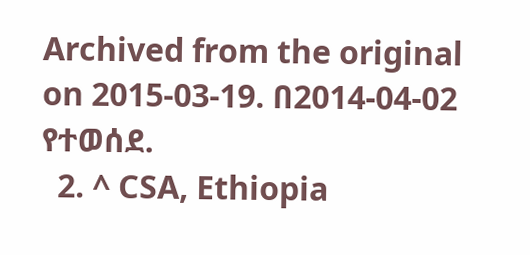Archived from the original on 2015-03-19. በ2014-04-02 የተወሰደ.
  2. ^ CSA, Ethiopia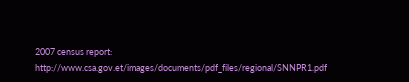2007 census report: http://www.csa.gov.et/images/documents/pdf_files/regional/SNNPR1.pdf